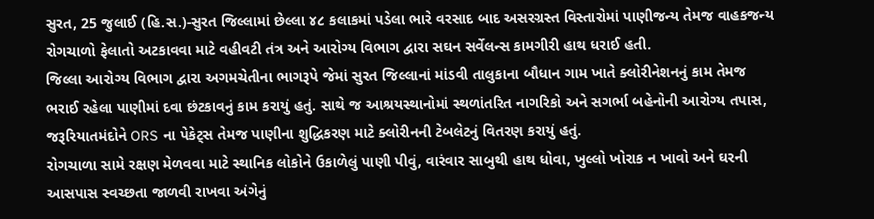સુરત, 25 જુલાઈ (હિ.સ.)-સુરત જિલ્લામાં છેલ્લા ૪૮ કલાકમાં પડેલા ભારે વરસાદ બાદ અસરગ્રસ્ત વિસ્તારોમાં પાણીજન્ય તેમજ વાહકજન્ય રોગચાળો ફેલાતો અટકાવવા માટે વહીવટી તંત્ર અને આરોગ્ય વિભાગ દ્વારા સઘન સર્વેલન્સ કામગીરી હાથ ધરાઈ હતી.
જિલ્લા આરોગ્ય વિભાગ દ્વારા અગમચેતીના ભાગરૂપે જેમાં સુરત જિલ્લાનાં માંડવી તાલુકાના બૌધાન ગામ ખાતે ક્લોરીનેશનનું કામ તેમજ ભરાઈ રહેલા પાણીમાં દવા છંટકાવનું કામ કરાયું હતું. સાથે જ આશ્રયસ્થાનોમાં સ્થળાંતરિત નાગરિકો અને સગર્ભા બહેનોની આરોગ્ય તપાસ, જરૂરિયાતમંદોને ORS ના પેકેટ્સ તેમજ પાણીના શુદ્ધિકરણ માટે ક્લોરીનની ટેબલેટનું વિતરણ કરાયું હતું.
રોગચાળા સામે રક્ષણ મેળવવા માટે સ્થાનિક લોકોને ઉકાળેલું પાણી પીવું, વારંવાર સાબુથી હાથ ધોવા, ખુલ્લો ખોરાક ન ખાવો અને ઘરની આસપાસ સ્વચ્છતા જાળવી રાખવા અંગેનું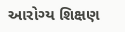આરોગ્ય શિક્ષણ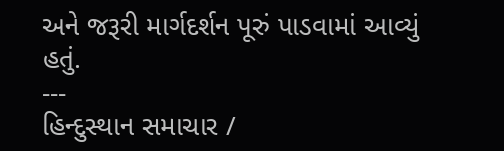અને જરૂરી માર્ગદર્શન પૂરું પાડવામાં આવ્યું હતું.
---
હિન્દુસ્થાન સમાચાર /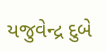યજુવેન્દ્ર દુબે